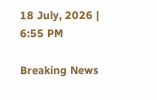18 July, 2026 | 6:55 PM

Breaking News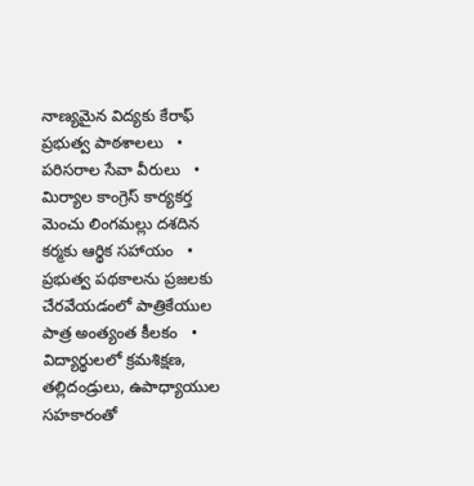నాణ్యమైన విద్యకు కేరాఫ్ ప్రభుత్వ పాఠశాలలు   •   పరిసరాల సేవా వీరులు   •   మిర్యాల కాంగ్రెస్ కార్యకర్త మెంచు లింగమల్లు దశదిన కర్మకు ఆర్థిక సహాయం   •   ప్రభుత్వ పథకాలను ప్రజలకు చేరవేయడంలో పాత్రికేయుల పాత్ర అంత్యంత కీలకం   •   విద్యార్థులలో క్రమశిక్షణ, తల్లిదండ్రులు, ఉపాధ్యాయుల సహకారంతో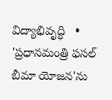విద్యాభివృద్ధి   •   'ప్రధానమంత్రి ఫసల్ బీమా యోజన'ను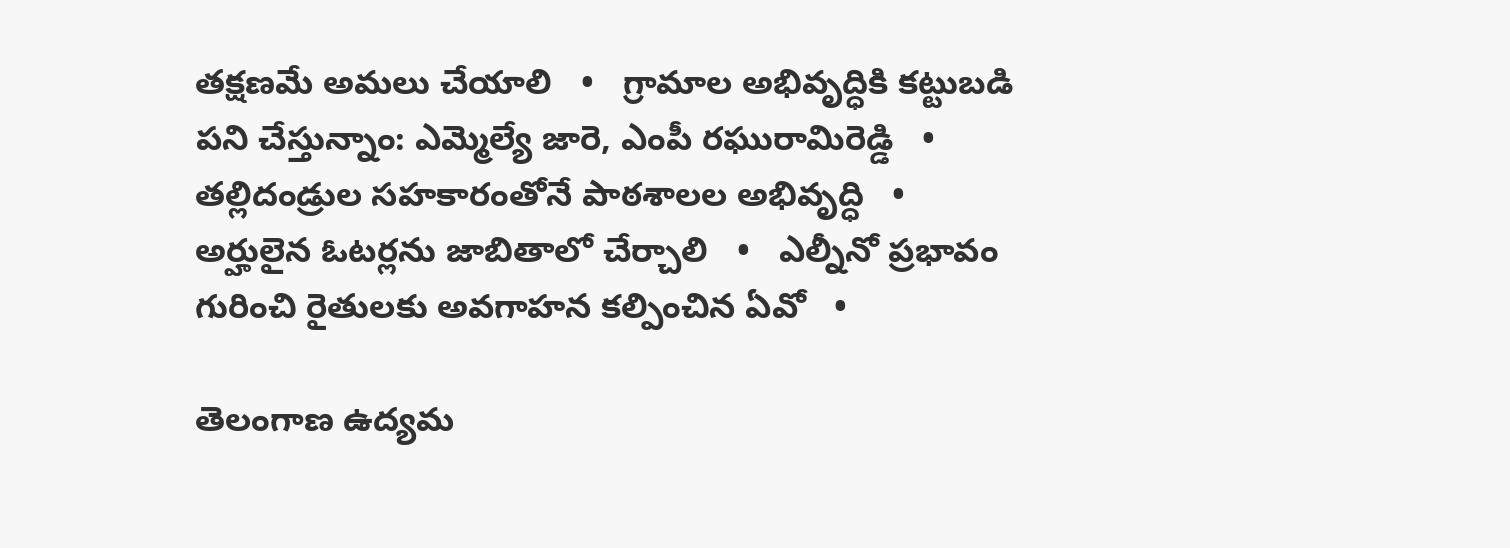తక్షణమే అమలు చేయాలి   •   గ్రామాల అభివృద్ధికి కట్టుబడి పని చేస్తున్నాం: ఎమ్మెల్యే జారె, ఎంపీ రఘురామిరెడ్డి   •   తల్లిదండ్రుల సహకారంతోనే పాఠశాలల అభివృద్ధి   •   అర్హులైన ఓటర్లను జాబితాలో చేర్చాలి   •   ఎల్నీనో ప్రభావం గురించి రైతులకు అవగాహన కల్పించిన ఏవో   •

తెలంగాణ ఉద్యమ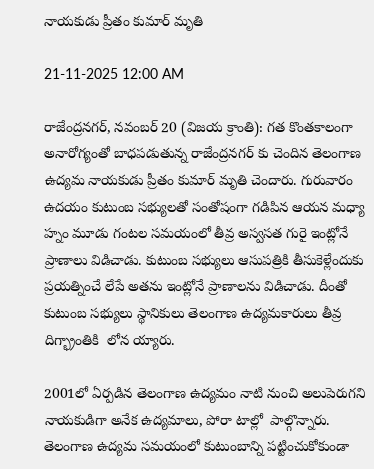నాయకుడు ప్రీతం కుమార్ మృతి

21-11-2025 12:00 AM

రాజేంద్రనగర్, నవంబర్ 20 (విజయ క్రాంతి): గత కొంతకాలంగా అనారోగ్యంతో బాధపడుతున్న రాజేంద్రనగర్ కు చెందిన తెలంగాణ ఉద్యమ నాయకుడు ప్రీతం కుమార్ మృతి చెందారు. గురువారం ఉదయం కుటుంబ సభ్యులతో సంతోషంగా గడిపిన ఆయన మధ్యా హ్నం మూడు గంటల సమయంలో తీవ్ర అస్వసత గురై ఇంట్లోనే ప్రాణాలు విడిచాడు. కుటుంబ సభ్యులు ఆసుపత్రికి తీసుకెళ్లేందుకు ప్రయత్నించే లేపే అతను ఇంట్లోనే ప్రాణాలను విడిచాడు. దీంతో కుటుంబ సభ్యులు స్థానికులు తెలంగాణ ఉద్యమకారులు తీవ్ర దిగ్భ్రాంతికి  లోన య్యారు.

2001లో ఏర్పడిన తెలంగాణ ఉద్యమం నాటి నుంచి అలుపెరుగని నాయకుడిగా అనేక ఉద్యమాలు, పోరా టాల్లో  పాల్గొన్నారు. తెలంగాణ ఉద్యమ సమయంలో కుటుంబాన్ని పట్టించుకోకుండా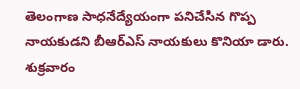తెలంగాణ సాధనేద్యేయంగా పనిచేసిన గొప్ప నాయకుడని బీఆర్‌ఎస్ నాయకులు కొనియా డారు. శుక్రవారం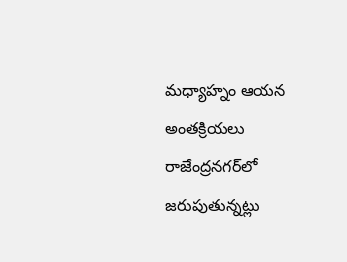మధ్యాహ్నం ఆయన అంతక్రియలు రాజేంద్రనగర్‌లో జరుపుతున్నట్లు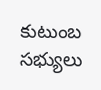కుటుంబ సభ్యులు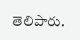తెలిపారు.